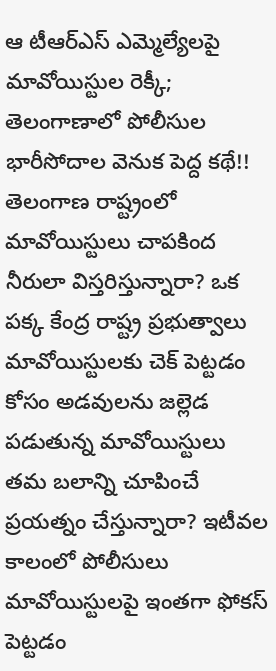ఆ టీఆర్ఎస్ ఎమ్మెల్యేలపై మావోయిస్టుల రెక్కీ; తెలంగాణాలో పోలీసుల భారీసోదాల వెనుక పెద్ద కథే!!
తెలంగాణ రాష్ట్రంలో మావోయిస్టులు చాపకింద నీరులా విస్తరిస్తున్నారా? ఒక పక్క కేంద్ర రాష్ట్ర ప్రభుత్వాలు మావోయిస్టులకు చెక్ పెట్టడం కోసం అడవులను జల్లెడ పడుతున్న మావోయిస్టులు తమ బలాన్ని చూపించే ప్రయత్నం చేస్తున్నారా? ఇటీవల కాలంలో పోలీసులు మావోయిస్టులపై ఇంతగా ఫోకస్ పెట్టడం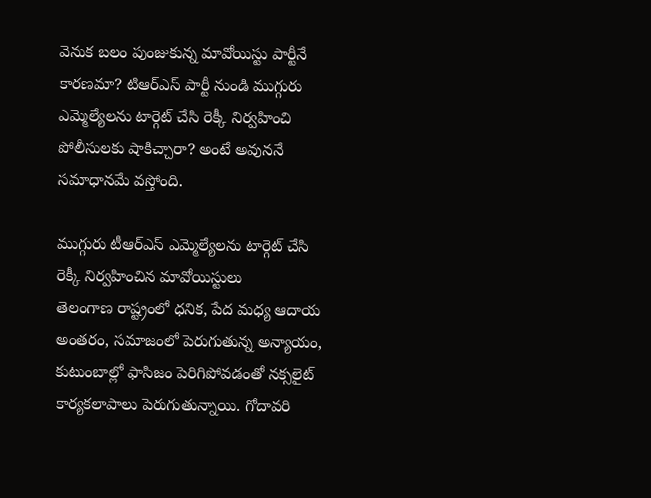వెనుక బలం పుంజుకున్న మావోయిస్టు పార్టీనే కారణమా? టిఆర్ఎస్ పార్టీ నుండి ముగ్గురు ఎమ్మెల్యేలను టార్గెట్ చేసి రెక్కీ నిర్వహించి పోలీసులకు షాకిచ్చారా? అంటే అవుననే సమాధానమే వస్తోంది.

ముగ్గురు టీఆర్ఎస్ ఎమ్మెల్యేలను టార్గెట్ చేసి రెక్కీ నిర్వహించిన మావోయిస్టులు
తెలంగాణ రాష్ట్రంలో ధనిక, పేద మధ్య ఆదాయ అంతరం, సమాజంలో పెరుగుతున్న అన్యాయం, కుటుంబాల్లో ఫాసిజం పెరిగిపోవడంతో నక్సలైట్ కార్యకలాపాలు పెరుగుతున్నాయి. గోదావరి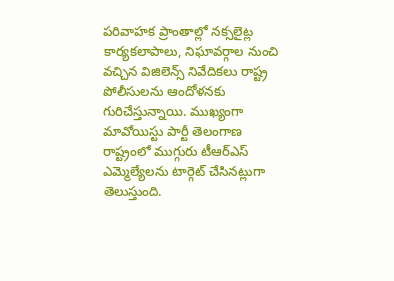పరివాహక ప్రాంతాల్లో నక్సలైట్ల కార్యకలాపాలు, నిఘావర్గాల నుంచి వచ్చిన విజిలెన్స్ నివేదికలు రాష్ట్ర పోలీసులను ఆందోళనకు గురిచేస్తున్నాయి. ముఖ్యంగా మావోయిస్టు పార్టీ తెలంగాణ రాష్ట్రంలో ముగ్గురు టీఆర్ఎస్ ఎమ్మెల్యేలను టార్గెట్ చేసినట్లుగా తెలుస్తుంది.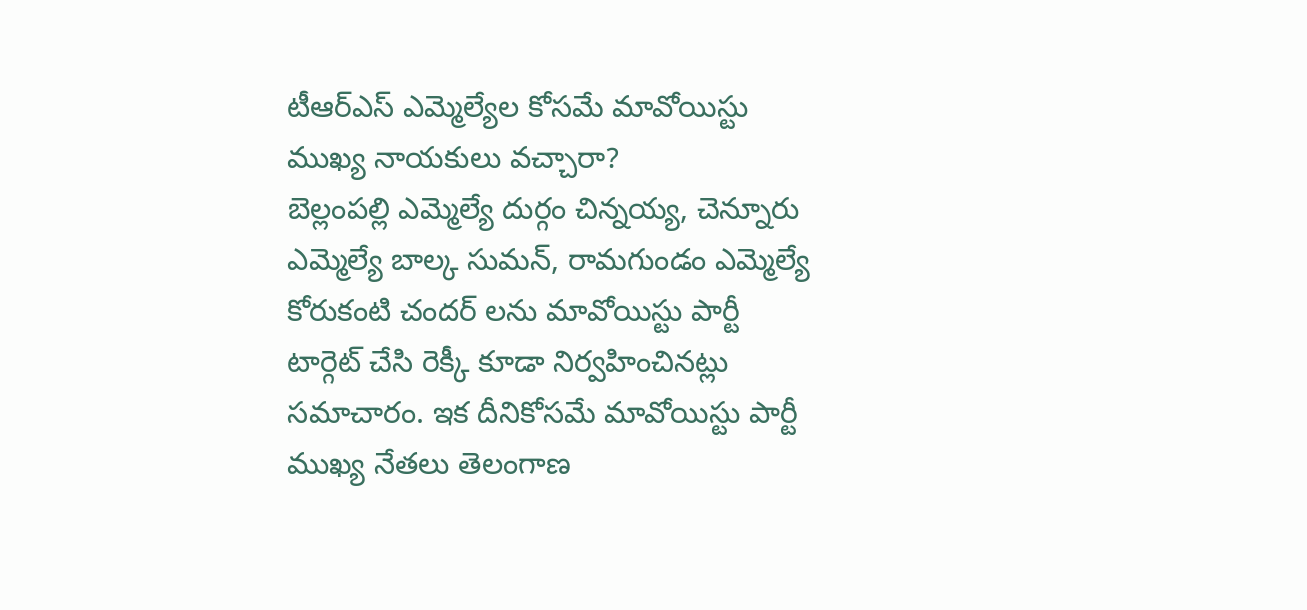టీఆర్ఎస్ ఎమ్మెల్యేల కోసమే మావోయిస్టు ముఖ్య నాయకులు వచ్చారా?
బెల్లంపల్లి ఎమ్మెల్యే దుర్గం చిన్నయ్య, చెన్నూరు ఎమ్మెల్యే బాల్క సుమన్, రామగుండం ఎమ్మెల్యే కోరుకంటి చందర్ లను మావోయిస్టు పార్టీ టార్గెట్ చేసి రెక్కీ కూడా నిర్వహించినట్లు సమాచారం. ఇక దీనికోసమే మావోయిస్టు పార్టీ ముఖ్య నేతలు తెలంగాణ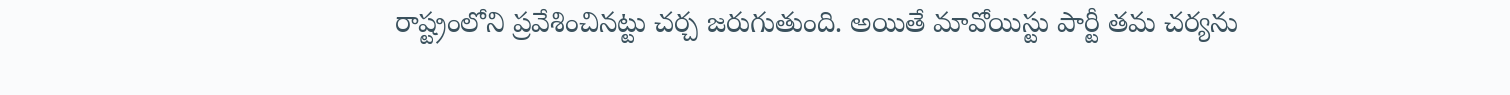రాష్ట్రంలోని ప్రవేశించినట్టు చర్చ జరుగుతుంది. అయితే మావోయిస్టు పార్టీ తమ చర్యను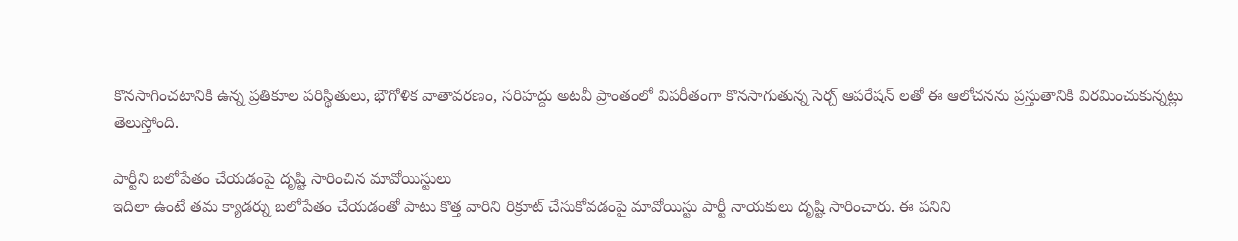కొనసాగించటానికి ఉన్న ప్రతికూల పరిస్థితులు, భౌగోళిక వాతావరణం, సరిహద్దు అటవీ ప్రాంతంలో విపరీతంగా కొనసాగుతున్న సెర్చ్ ఆపరేషన్ లతో ఈ ఆలోచనను ప్రస్తుతానికి విరమించుకున్నట్లు తెలుస్తోంది.

పార్టీని బలోపేతం చేయడంపై దృష్టి సారించిన మావోయిస్టులు
ఇదిలా ఉంటే తమ క్యాడర్ను బలోపేతం చేయడంతో పాటు కొత్త వారిని రిక్రూట్ చేసుకోవడంపై మావోయిస్టు పార్టీ నాయకులు దృష్టి సారించారు. ఈ పనిని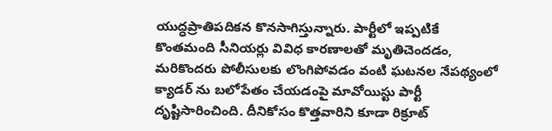యుద్ధప్రాతిపదికన కొనసాగిస్తున్నారు. పార్టీలో ఇప్పటికే కొంతమంది సీనియర్లు వివిధ కారణాలతో మృతిచెందడం, మరికొందరు పోలీసులకు లొంగిపోవడం వంటి ఘటనల నేపథ్యంలో క్యాడర్ ను బలోపేతం చేయడంపై మావోయిస్టు పార్టీ దృష్టిసారించింది. దీనికోసం కొత్తవారిని కూడా రిక్రూట్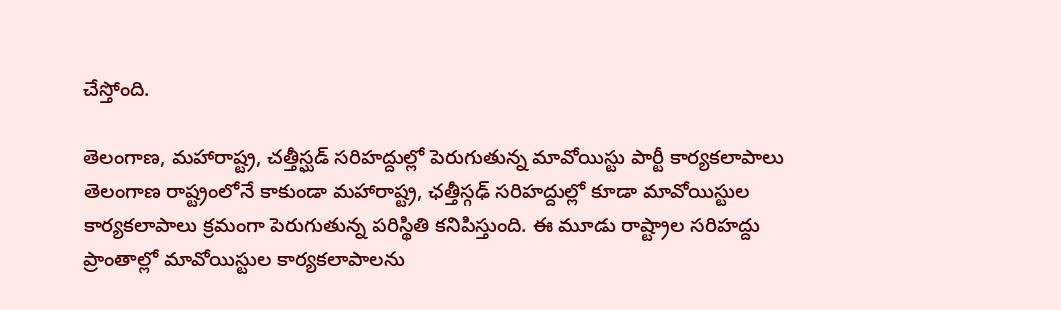చేస్తోంది.

తెలంగాణ, మహారాష్ట్ర, చత్తీస్ఘడ్ సరిహద్దుల్లో పెరుగుతున్న మావోయిస్టు పార్టీ కార్యకలాపాలు
తెలంగాణ రాష్ట్రంలోనే కాకుండా మహారాష్ట్ర, ఛత్తీస్గఢ్ సరిహద్దుల్లో కూడా మావోయిస్టుల కార్యకలాపాలు క్రమంగా పెరుగుతున్న పరిస్థితి కనిపిస్తుంది. ఈ మూడు రాష్ట్రాల సరిహద్దు ప్రాంతాల్లో మావోయిస్టుల కార్యకలాపాలను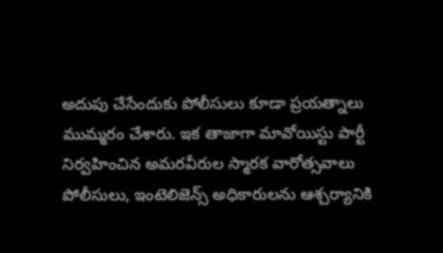అదుపు చేసేందుకు పోలీసులు కూడా ప్రయత్నాలు ముమ్మరం చేశారు. ఇక తాజాగా మావోయిస్టు పార్టీ నిర్వహించిన అమరవీరుల స్మారక వారోత్సవాలు పోలీసులు, ఇంటెలిజెన్స్ అధికారులను ఆశ్చర్యానికి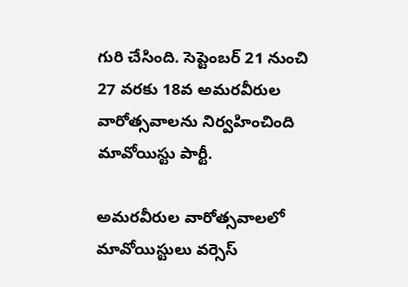గురి చేసింది. సెప్టెంబర్ 21 నుంచి 27 వరకు 18వ అమరవీరుల వారోత్సవాలను నిర్వహించింది మావోయిస్టు పార్టీ.

అమరవీరుల వారోత్సవాలలో మావోయిస్టులు వర్సెస్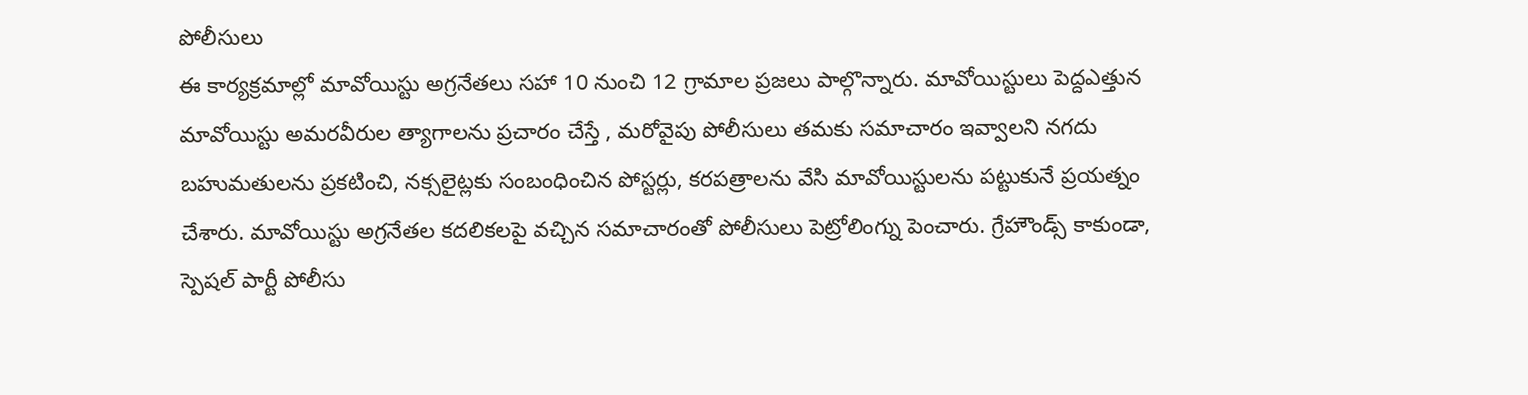పోలీసులు
ఈ కార్యక్రమాల్లో మావోయిస్టు అగ్రనేతలు సహా 10 నుంచి 12 గ్రామాల ప్రజలు పాల్గొన్నారు. మావోయిస్టులు పెద్దఎత్తున మావోయిస్టు అమరవీరుల త్యాగాలను ప్రచారం చేస్తే , మరోవైపు పోలీసులు తమకు సమాచారం ఇవ్వాలని నగదు బహుమతులను ప్రకటించి, నక్సలైట్లకు సంబంధించిన పోస్టర్లు, కరపత్రాలను వేసి మావోయిస్టులను పట్టుకునే ప్రయత్నం చేశారు. మావోయిస్టు అగ్రనేతల కదలికలపై వచ్చిన సమాచారంతో పోలీసులు పెట్రోలింగ్ను పెంచారు. గ్రేహౌండ్స్ కాకుండా, స్పెషల్ పార్టీ పోలీసు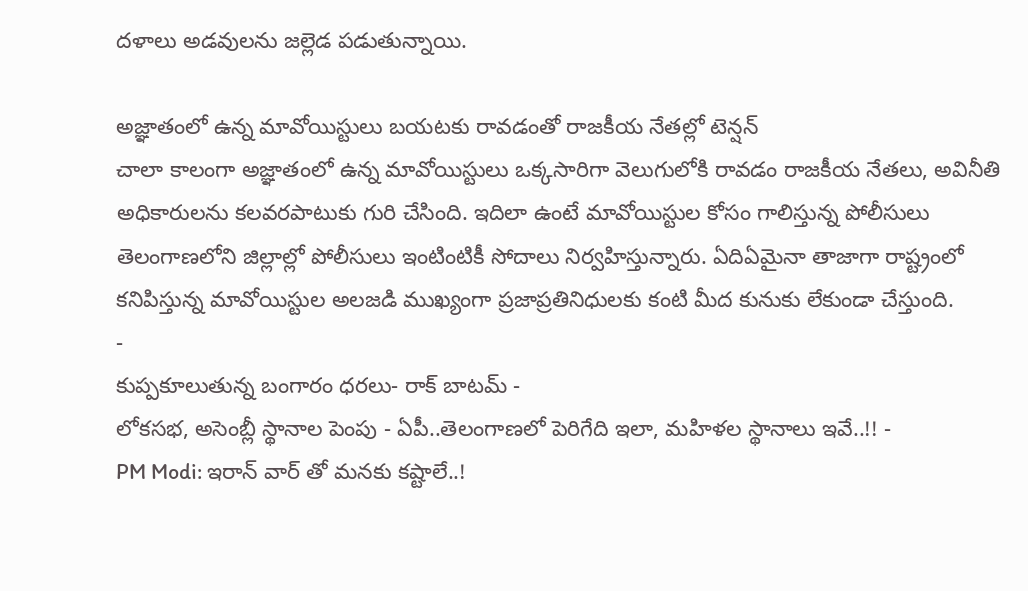దళాలు అడవులను జల్లెడ పడుతున్నాయి.

అజ్ఞాతంలో ఉన్న మావోయిస్టులు బయటకు రావడంతో రాజకీయ నేతల్లో టెన్షన్
చాలా కాలంగా అజ్ఞాతంలో ఉన్న మావోయిస్టులు ఒక్కసారిగా వెలుగులోకి రావడం రాజకీయ నేతలు, అవినీతి అధికారులను కలవరపాటుకు గురి చేసింది. ఇదిలా ఉంటే మావోయిస్టుల కోసం గాలిస్తున్న పోలీసులు తెలంగాణలోని జిల్లాల్లో పోలీసులు ఇంటింటికీ సోదాలు నిర్వహిస్తున్నారు. ఏదిఏమైనా తాజాగా రాష్ట్రంలో కనిపిస్తున్న మావోయిస్టుల అలజడి ముఖ్యంగా ప్రజాప్రతినిధులకు కంటి మీద కునుకు లేకుండా చేస్తుంది.
-
కుప్పకూలుతున్న బంగారం ధరలు- రాక్ బాటమ్ -
లోకసభ, అసెంబ్లీ స్థానాల పెంపు - ఏపీ..తెలంగాణలో పెరిగేది ఇలా, మహిళల స్థానాలు ఇవే..!! -
PM Modi: ఇరాన్ వార్ తో మనకు కష్టాలే..!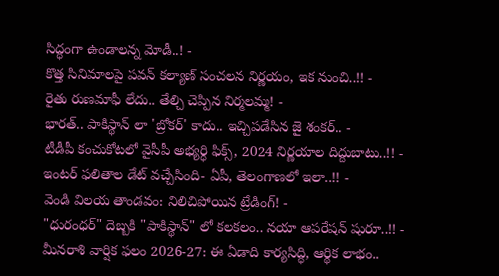సిద్ధంగా ఉండాలన్న మోడీ..! -
కొత్త సినిమాలపై పవన్ కల్యాణ్ సంచలన నిర్ణయం, ఇక నుంచి..!! -
రైతు రుణమాఫీ లేదు.. తేల్చి చెప్పిన నిర్మలమ్మ! -
భారత్.. పాకిస్థాన్ లా 'బ్రోకర్' కాదు.. ఇచ్చిపడేసిన జై శంకర్.. -
టీడీపీ కంచుకోటలో వైసీపీ అభ్యర్ధి ఫిక్స్, 2024 నిర్ణయాల దిద్దుబాటు..!! -
ఇంటర్ ఫలితాల డేట్ వచ్చేసింది- ఏపీ, తెలంగాణలో ఇలా..!! -
వెండి విలయ తాండవం: నిలిచిపోయిన ట్రేడింగ్! -
"ధురంధర్" దెబ్బకి "పాకిస్థాన్" లో కలకలం.. నయా ఆపరేషన్ షురూ..!! -
మీనరాశి వార్షిక ఫలం 2026-27: ఈ ఏడాది కార్యసిద్ధి, ఆర్థిక లాభం..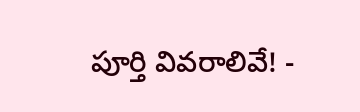పూర్తి వివరాలివే! -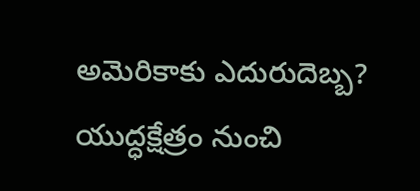అమెరికాకు ఎదురుదెబ్బ? యుద్ధక్షేత్రం నుంచి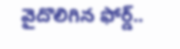వైదొలిగిన ఫోర్డ్..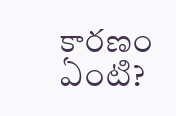కారణం ఏంటి?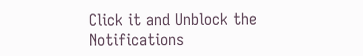Click it and Unblock the Notifications